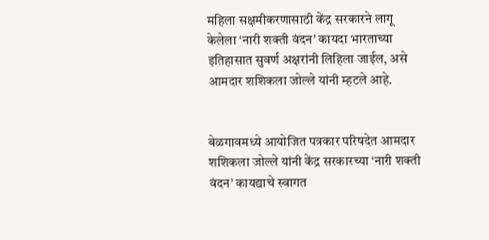महिला सक्षमीकरणासाठी केंद्र सरकारने लागू केलेला ‘नारी शक्ती वंदन’ कायदा भारताच्या इतिहासात सुवर्ण अक्षरांनी लिहिला जाईल, असे आमदार शशिकला जोल्ले यांनी म्हटले आहे.


बेळगावमध्ये आयोजित पत्रकार परिषदेत आमदार शशिकला जोल्ले यांनी केंद्र सरकारच्या ‘नारी शक्ती वंदन’ कायद्याचे स्वागत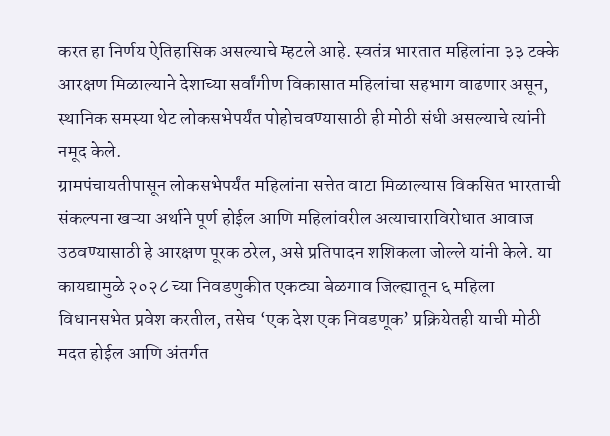करत हा निर्णय ऐतिहासिक असल्याचे म्हटले आहे. स्वतंत्र भारतात महिलांना ३३ टक्के आरक्षण मिळाल्याने देशाच्या सर्वांगीण विकासात महिलांचा सहभाग वाढणार असून, स्थानिक समस्या थेट लोकसभेपर्यंत पोहोचवण्यासाठी ही मोठी संधी असल्याचे त्यांनी नमूद केले.
ग्रामपंचायतीपासून लोकसभेपर्यंत महिलांना सत्तेत वाटा मिळाल्यास विकसित भारताची संकल्पना खऱ्या अर्थाने पूर्ण होईल आणि महिलांवरील अत्याचाराविरोधात आवाज उठवण्यासाठी हे आरक्षण पूरक ठरेल, असे प्रतिपादन शशिकला जोल्ले यांनी केले. या कायद्यामुळे २०२८ च्या निवडणुकीत एकट्या बेळगाव जिल्ह्यातून ६ महिला विधानसभेत प्रवेश करतील, तसेच ‘एक देश एक निवडणूक’ प्रक्रियेतही याची मोठी मदत होईल आणि अंतर्गत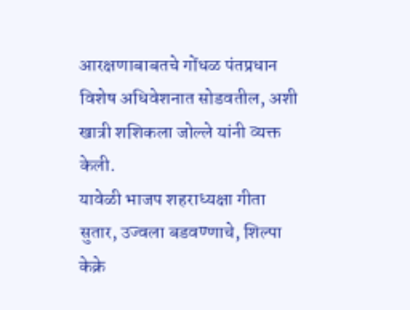आरक्षणाबाबतचे गोंधळ पंतप्रधान विशेष अधिवेशनात सोडवतील, अशी खात्री शशिकला जोल्ले यांनी व्यक्त केली.
यावेळी भाजप शहराध्यक्षा गीता सुतार, उज्वला बडवण्णाचे, शिल्पा केक्रे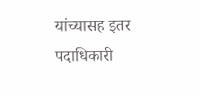यांच्यासह इतर पदाधिकारी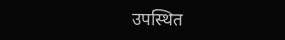उपस्थित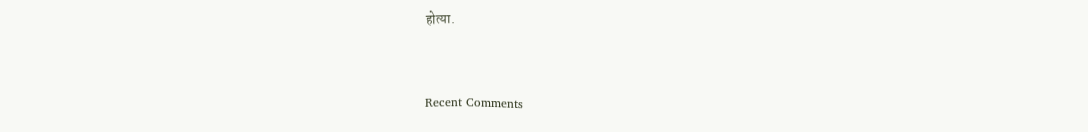होत्या.


Recent Comments